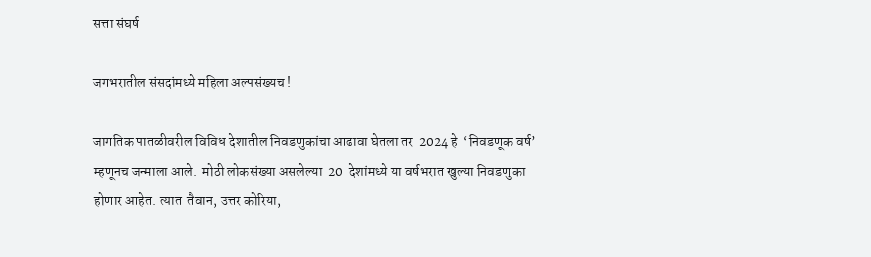सत्ता संघर्ष

जगभरातील संसदांमध्ये महिला अल्पसंख्यच !

जागतिक पातळीवरील विविध देशातील निवडणुकांचा आढावा घेतला तर  2024 हे  ‘निवडणूक वर्ष’ म्हणूनच जन्माला आले.  मोठी लोकसंख्या असलेल्या  20  देशांमध्ये या वर्षभरात खुल्या निवडणुका होणार आहेत. त्यात  तैवान, उत्तर कोरिया,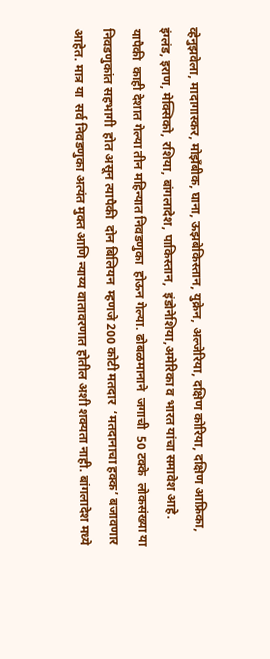व्हेनुझवेला, मादागास्कर, मोझँबीक, घाना, ऊझबेकिस्तान, युक्रेन, अल्जेरिया, दक्षिण कोरिया, दक्षिण आफ्रिका, इंग्लंड, इराण, मेक्सिको, रशिया, बांगलादेश, पाकिस्तान,  इंडोनेशिया,अमेरिका व भारत यांचा समावेश आहे.  यापैकी  काही देशात गेल्या तीन महिन्यात निवडणुका  होऊन गेल्या. ढोबळमानाने  जगाची  50 टक्के  लोकसंख्या या  निवडणुकांत सहभागी  होत असून त्यापैकी  दोन बिलियन  म्हणजे 200 कोटी मतदार  ‘मतदानाचा हक्क’ बजावणार आहेत. मात्र या  सर्व निवडणुका अत्यंत मुक्त आणि न्याय्य वातावरणात होतील अशी शक्यता नाही. बांगलादेश मध्ये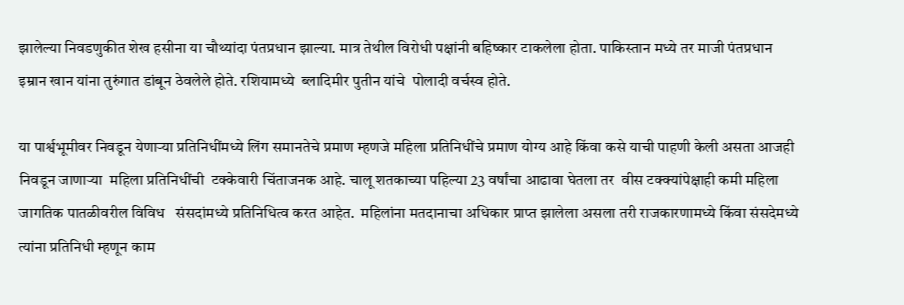झालेल्या निवडणुकीत शेख हसीना या चौथ्यांदा पंतप्रधान झाल्या. मात्र तेथील विरोधी पक्षांनी बहिष्कार टाकलेला होता. पाकिस्तान मध्ये तर माजी पंतप्रधान इम्रान खान यांना तुरुंगात डांबून ठेवलेले होते. रशियामध्ये  ब्लादिमीर पुतीन यांचे  पोलादी वर्चस्व होते.

या पार्श्वभूमीवर निवडून येणाऱ्या प्रतिनिधींमध्ये लिंग समानतेचे प्रमाण म्हणजे महिला प्रतिनिधींचे प्रमाण योग्य आहे किंवा कसे याची पाहणी केली असता आजही निवडून जाणाऱ्या  महिला प्रतिनिधींची  टक्केवारी चिंताजनक आहे. चालू शतकाच्या पहिल्या 23 वर्षांचा आढावा घेतला तर  वीस टक्क्यांपेक्षाही कमी महिला  जागतिक पातळीवरील विविध   संसदांमध्ये प्रतिनिधित्व करत आहेत.  महिलांना मतदानाचा अधिकार प्राप्त झालेला असला तरी राजकारणामध्ये किंवा संसदेमध्ये त्यांना प्रतिनिधी म्हणून काम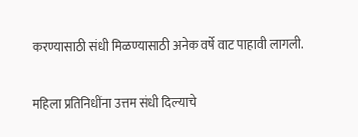करण्यासाठी संधी मिळण्यासाठी अनेक वर्षे वाट पाहावी लागली.

महिला प्रतिनिधींना उत्तम संधी दिल्याचे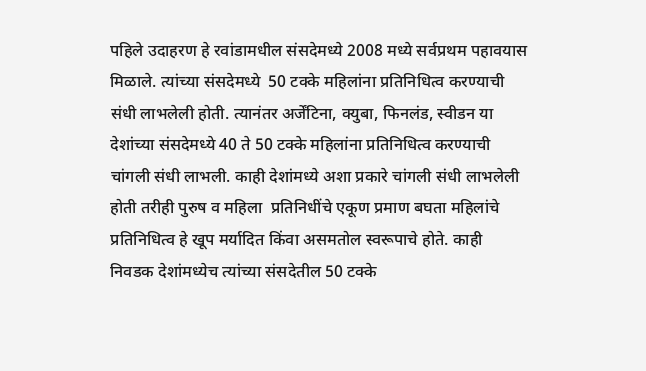पहिले उदाहरण हे रवांडामधील संसदेमध्ये 2008 मध्ये सर्वप्रथम पहावयास मिळाले. त्यांच्या संसदेमध्ये  50 टक्के महिलांना प्रतिनिधित्व करण्याची संधी लाभलेली होती. त्यानंतर अर्जेंटिना, क्युबा, फिनलंड, स्वीडन या देशांच्या संसदेमध्ये 40 ते 50 टक्के महिलांना प्रतिनिधित्व करण्याची चांगली संधी लाभली. काही देशांमध्ये अशा प्रकारे चांगली संधी लाभलेली होती तरीही पुरुष व महिला  प्रतिनिधींचे एकूण प्रमाण बघता महिलांचे प्रतिनिधित्व हे खूप मर्यादित किंवा असमतोल स्वरूपाचे होते. काही निवडक देशांमध्येच त्यांच्या संसदेतील 50 टक्के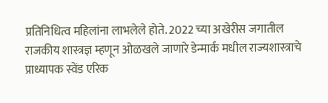प्रतिनिधित्व महिलांना लाभलेले होते. 2022 च्या अखेरीस जगातील राजकीय शास्त्रज्ञ म्हणून ओळखले जाणारे डेन्मार्क मधील राज्यशास्त्राचे प्राध्यापक स्वेंड एरिक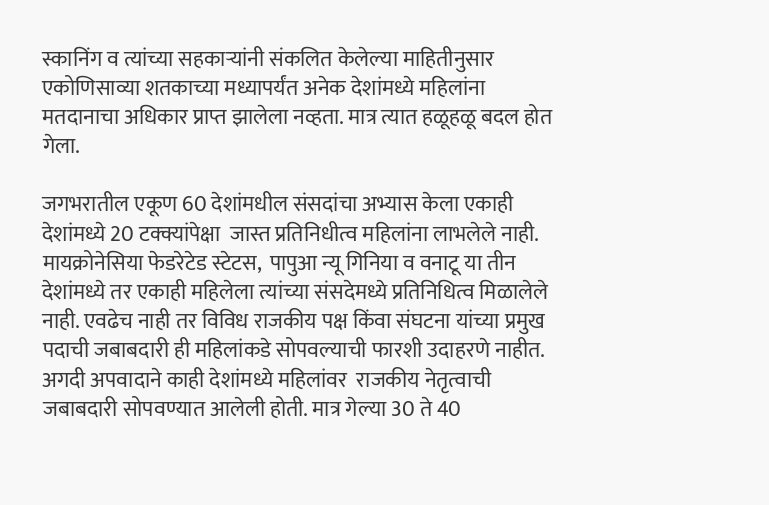स्कानिंग व त्यांच्या सहकाऱ्यांनी संकलित केलेल्या माहितीनुसार एकोणिसाव्या शतकाच्या मध्यापर्यंत अनेक देशांमध्ये महिलांना मतदानाचा अधिकार प्राप्त झालेला नव्हता. मात्र त्यात हळूहळू बदल होत गेला.

जगभरातील एकूण 60 देशांमधील संसदांचा अभ्यास केला एकाही देशांमध्ये 20 टक्क्यांपेक्षा  जास्त प्रतिनिधीत्व महिलांना लाभलेले नाही. मायक्रोनेसिया फेडरेटेड स्टेटस,  पापुआ न्यू गिनिया व वनाटू या तीन देशांमध्ये तर एकाही महिलेला त्यांच्या संसदेमध्ये प्रतिनिधित्व मिळालेले नाही. एवढेच नाही तर विविध राजकीय पक्ष किंवा संघटना यांच्या प्रमुख पदाची जबाबदारी ही महिलांकडे सोपवल्याची फारशी उदाहरणे नाहीत. अगदी अपवादाने काही देशांमध्ये महिलांवर  राजकीय नेतृत्वाची जबाबदारी सोपवण्यात आलेली होती. मात्र गेल्या 30 ते 40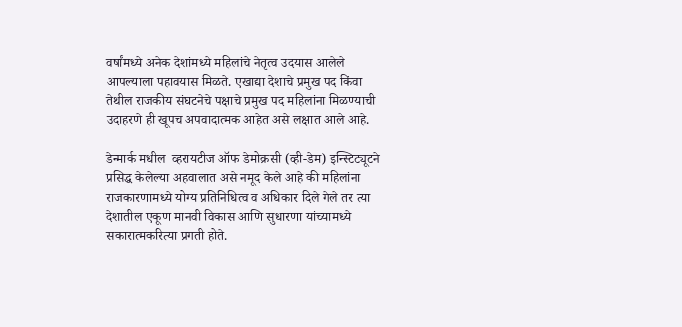वर्षांमध्ये अनेक देशांमध्ये महिलांचे नेतृत्व उदयास आलेले आपल्याला पहावयास मिळते. एखाद्या देशाचे प्रमुख पद किंवा तेथील राजकीय संघटनेचे पक्षाचे प्रमुख पद महिलांना मिळण्याची उदाहरणे ही खूपच अपवादात्मक आहेत असे लक्षात आले आहे.

डेन्मार्क मधील  व्हरायटीज ऑफ डेमोक्रसी (व्ही-डेम) इन्स्टिट्यूटने प्रसिद्ध केलेल्या अहवालात असे नमूद केले आहे की महिलांना राजकारणामध्ये योग्य प्रतिनिधित्व व अधिकार दिले गेले तर त्या देशातील एकूण मानवी विकास आणि सुधारणा यांच्यामध्ये सकारात्मकरित्या प्रगती होते.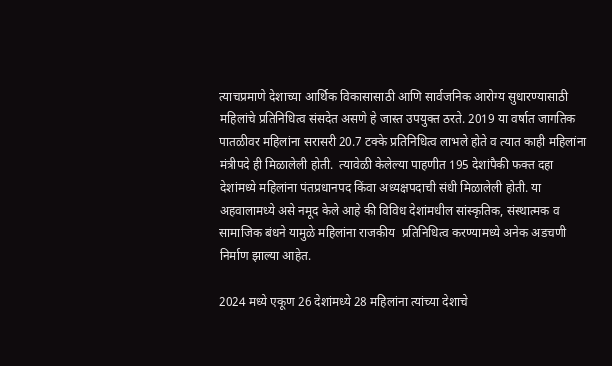त्याचप्रमाणे देशाच्या आर्थिक विकासासाठी आणि सार्वजनिक आरोग्य सुधारण्यासाठी महिलांचे प्रतिनिधित्व संसदेत असणे हे जास्त उपयुक्त ठरते. 2019 या वर्षात जागतिक पातळीवर महिलांना सरासरी 20.7 टक्के प्रतिनिधित्व लाभले होते व त्यात काही महिलांना  मंत्रीपदे ही मिळालेली होती.  त्यावेळी केलेल्या पाहणीत 195 देशांपैकी फक्त दहा देशांमध्ये महिलांना पंतप्रधानपद किंवा अध्यक्षपदाची संधी मिळालेली होती. या अहवालामध्ये असे नमूद केले आहे की विविध देशांमधील सांस्कृतिक, संस्थात्मक व सामाजिक बंधने यामुळे महिलांना राजकीय  प्रतिनिधित्व करण्यामध्ये अनेक अडचणी निर्माण झाल्या आहेत.

2024 मध्ये एकूण 26 देशांमध्ये 28 महिलांना त्यांच्या देशाचे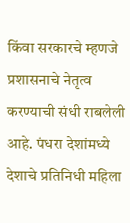किंवा सरकारचे म्हणजे प्रशासनाचे नेतृत्व करण्याची संधी राबलेली आहे. पंधरा देशांमध्ये देशाचे प्रतिनिधी महिला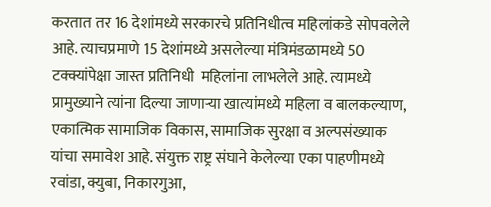करतात तर 16 देशांमध्ये सरकारचे प्रतिनिधीत्व महिलांकडे सोपवलेले आहे. त्याचप्रमाणे 15 देशांमध्ये असलेल्या मंत्रिमंडळामध्ये 50 टक्क्यांपेक्षा जास्त प्रतिनिधी  महिलांना लाभलेले आहे. त्यामध्ये प्रामुख्याने त्यांना दिल्या जाणाऱ्या खात्यांमध्ये महिला व बालकल्याण,  एकात्मिक सामाजिक विकास, सामाजिक सुरक्षा व अल्पसंख्याक  यांचा समावेश आहे. संयुक्त राष्ट्र संघाने केलेल्या एका पाहणीमध्ये रवांडा, क्युबा, निकारगुआ,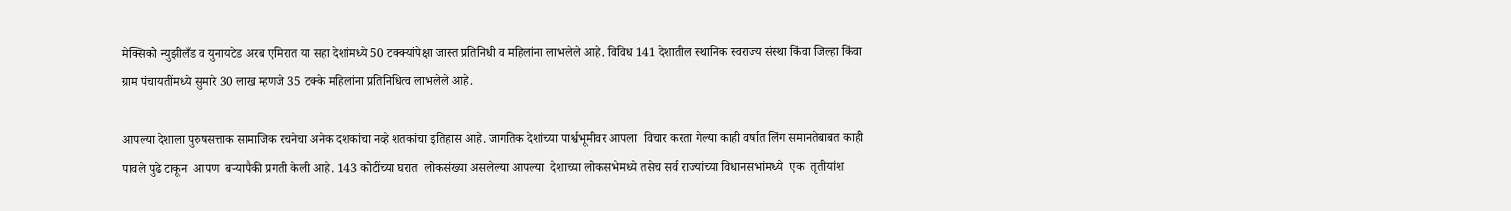मेक्सिको न्युझीलँड व युनायटेड अरब एमिरात या सहा देशांमध्ये 50 टक्क्यांपेक्षा जास्त प्रतिनिधी व महिलांना लाभलेले आहे. विविध 141 देशातील स्थानिक स्वराज्य संस्था किंवा जिल्हा किंवा ग्राम पंचायतींमध्ये सुमारे 30 लाख म्हणजे 35 टक्के महिलांना प्रतिनिधित्व लाभलेले आहे.

आपल्या देशाला पुरुषसत्ताक सामाजिक रचनेचा अनेक दशकांचा नव्हे शतकांचा इतिहास आहे. जागतिक देशांच्या पार्श्वभूमीवर आपला  विचार करता गेल्या काही वर्षात लिंग समानतेबाबत काही पावले पुढे टाकून  आपण  बऱ्यापैकी प्रगती केली आहे. 143 कोटींच्या घरात  लोकसंख्या असलेल्या आपल्या  देशाच्या लोकसभेमध्ये तसेच सर्व राज्यांच्या विधानसभांमध्ये  एक  तृतीयांश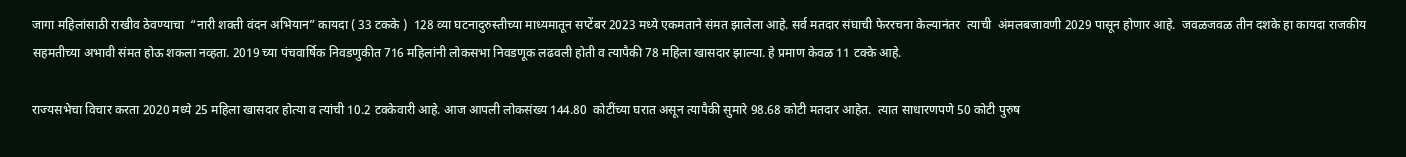जागा महिलांसाठी राखीव ठेवण्याचा  “नारी शक्ती वंदन अभियान” कायदा ( 33 टकके )  128 व्या घटनादुरुस्तीच्या माध्यमातून सप्टेंबर 2023 मध्ये एकमताने संमत झालेला आहे. सर्व मतदार संघाची फेररचना केल्यानंतर  त्याची  अंमलबजावणी 2029 पासून होणार आहे.  जवळजवळ तीन दशके हा कायदा राजकीय सहमतीच्या अभावी संमत होऊ शकला नव्हता. 2019 च्या पंचवार्षिक निवडणुकीत 716 महिलांनी लोकसभा निवडणूक लढवली होती व त्यापैकी 78 महिला खासदार झाल्या. हे प्रमाण केवळ 11 टक्के आहे.

राज्यसभेचा विचार करता 2020 मध्ये 25 महिला खासदार होत्या व त्यांची 10.2 टक्केवारी आहे. आज आपली लोकसंख्य 144.80  कोटींच्या घरात असून त्यापैकी सुमारे 98.68 कोटी मतदार आहेत.  त्यात साधारणपणे 50 कोटी पुरुष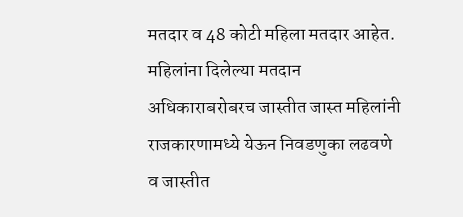मतदार व 48 कोटी महिला मतदार आहेत.  महिलांना दिलेल्या मतदान अधिकाराबरोबरच जास्तीत जास्त महिलांनी राजकारणामध्ये येऊन निवडणुका लढवणे व जास्तीत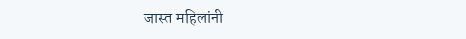जास्त महिलांनी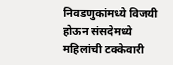निवडणुकांमध्ये विजयी होऊन संसदेमध्ये महिलांची टक्केवारी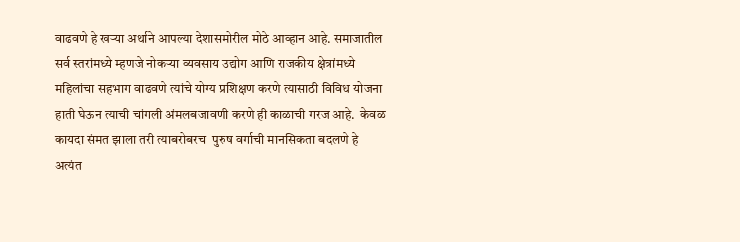वाढवणे हे खऱ्या अर्थाने आपल्या देशासमोरील मोठे आव्हान आहे. समाजातील सर्व स्तरांमध्ये म्हणजे नोकऱ्या व्यवसाय उद्योग आणि राजकीय क्षेत्रांमध्ये महिलांचा सहभाग वाढवणे त्यांचे योग्य प्रशिक्षण करणे त्यासाठी विविध योजना हाती घेऊन त्याची चांगली अंमलबजावणी करणे ही काळाची गरज आहे.  केवळ कायदा संमत झाला तरी त्याबरोबरच  पुरुष वर्गाची मानसिकता बदलणे हे अत्यंत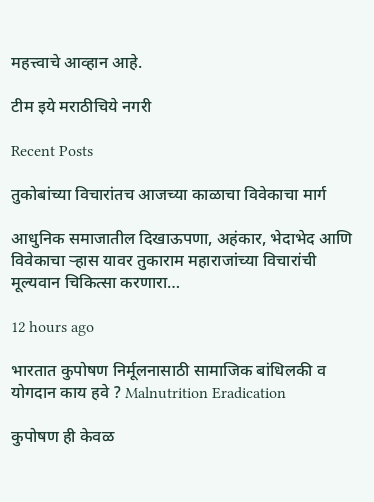महत्त्वाचे आव्हान आहे.

टीम इये मराठीचिये नगरी

Recent Posts

तुकोबांच्या विचारांतच आजच्या काळाचा विवेकाचा मार्ग

आधुनिक समाजातील दिखाऊपणा, अहंकार, भेदाभेद आणि विवेकाचा ऱ्हास यावर तुकाराम महाराजांच्या विचारांची मूल्यवान चिकित्सा करणारा…

12 hours ago

भारतात कुपोषण निर्मूलनासाठी सामाजिक बांधिलकी व योगदान काय हवे ? Malnutrition Eradication

कुपोषण ही केवळ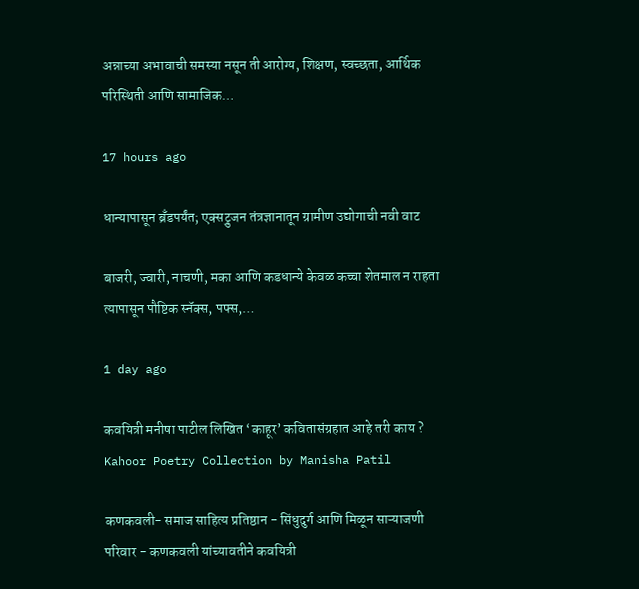अन्नाच्या अभावाची समस्या नसून ती आरोग्य, शिक्षण, स्वच्छता, आर्थिक परिस्थिती आणि सामाजिक…

17 hours ago

धान्यापासून ब्रँडपर्यंत; एक्सट्रुजन तंत्रज्ञानातून ग्रामीण उद्योगाची नवी वाट

बाजरी, ज्वारी, नाचणी, मका आणि कडधान्ये केवळ कच्चा शेतमाल न राहता त्यापासून पौष्टिक स्नॅक्स, पफ्स,…

1 day ago

कवयित्री मनीषा पाटील लिखित ‘काहूर’ कवितासंग्रहात आहे तरी काय ? Kahoor Poetry Collection by Manisha Patil

कणकवली- समाज साहित्य प्रतिष्ठान - सिंधुदुर्ग आणि मिळून साऱ्याजणी परिवार - कणकवली यांच्यावतीने कवयित्री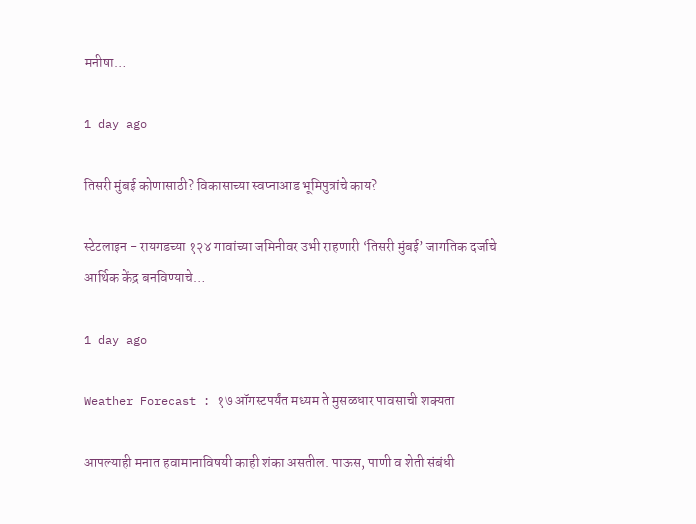मनीषा…

1 day ago

तिसरी मुंबई कोणासाठी? विकासाच्या स्वप्नाआड भूमिपुत्रांचे काय?

स्टेटलाइन - रायगडच्या १२४ गावांच्या जमिनीवर उभी राहणारी ‘तिसरी मुंबई’ जागतिक दर्जाचे आर्थिक केंद्र बनविण्याचे…

1 day ago

Weather Forecast : १७ ऑगस्टपर्यंत मध्यम ते मुसळधार पावसाची शक्यता

आपल्याही मनात हवामानाविषयी काही शंका असतील. पाऊस, पाणी व शेती संबंधी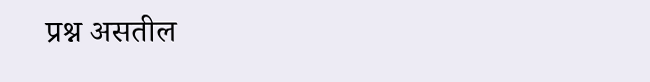प्रश्न असतील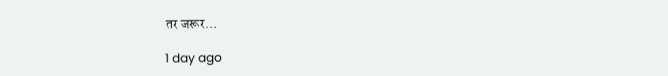तर जरूर…

1 day ago